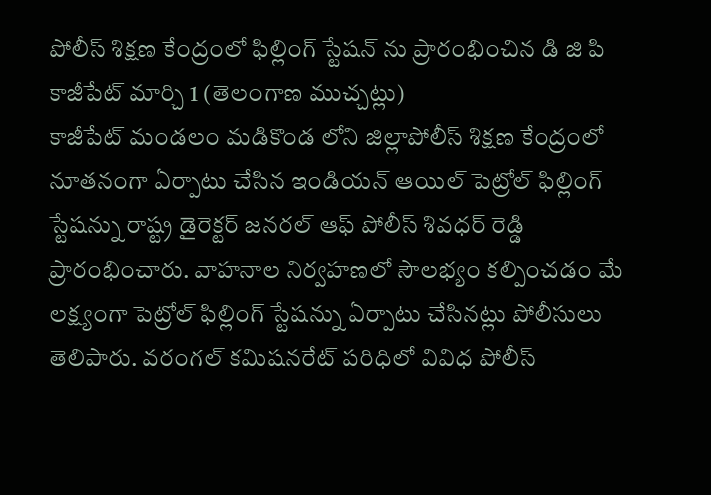పోలీస్ శిక్షణ కేంద్రంలో ఫిల్లింగ్ స్టేషన్ ను ప్రారంభించిన డి జి పి
కాజీపేట్ మార్చి 1 (తెలంగాణ ముచ్చట్లు)
కాజీపేట్ మండలం మడికొండ లోని జిల్లాపోలీస్ శిక్షణ కేంద్రంలో నూతనంగా ఏర్పాటు చేసిన ఇండియన్ ఆయిల్ పెట్రోల్ ఫిల్లింగ్ స్టేషన్ను రాష్ట్ర డైరెక్టర్ జనరల్ ఆఫ్ పోలీస్ శివధర్ రెడ్డి ప్రారంభించారు. వాహనాల నిర్వహణలో సౌలభ్యం కల్పించడం మే లక్ష్యంగా పెట్రోల్ ఫిల్లింగ్ స్టేషన్ను ఏర్పాటు చేసినట్లు పోలీసులు తెలిపారు. వరంగల్ కమిషనరేట్ పరిధిలో వివిధ పోలీస్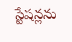స్టేషన్లను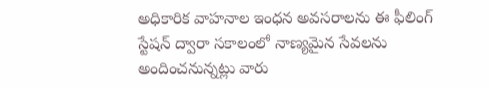అధికారిక వాహనాల ఇంధన అవసరాలను ఈ ఫీలింగ్ స్టేషన్ ద్వారా సకాలంలో నాణ్యమైన సేవలను అందించనున్నట్లు వారు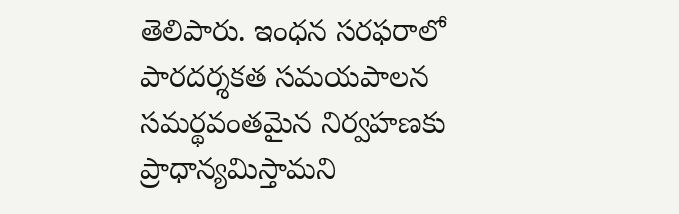తెలిపారు. ఇంధన సరఫరాలో పారదర్శకత సమయపాలన సమర్థవంతమైన నిర్వహణకు ప్రాధాన్యమిస్తామని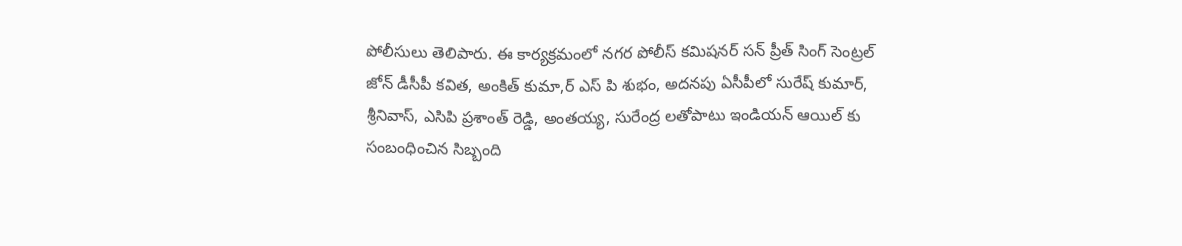పోలీసులు తెలిపారు. ఈ కార్యక్రమంలో నగర పోలీస్ కమిషనర్ సన్ ప్రీత్ సింగ్ సెంట్రల్ జోన్ డీసీపీ కవిత, అంకిత్ కుమా,ర్ ఎస్ పి శుభం, అదనపు ఏసీపీలో సురేష్ కుమార్, శ్రీనివాస్, ఎసిపి ప్రశాంత్ రెడ్డి, అంతయ్య, సురేంద్ర లతోపాటు ఇండియన్ ఆయిల్ కు సంబంధించిన సిబ్బంది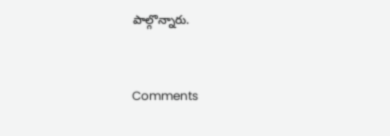పాల్గొన్నారు.


Comments